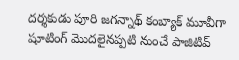దర్శకుడు పూరి జగన్నాథ్ కంబ్యాక్ మూవీగా షూటింగ్ మొదలైనప్పటి నుంచే పాజిటివ్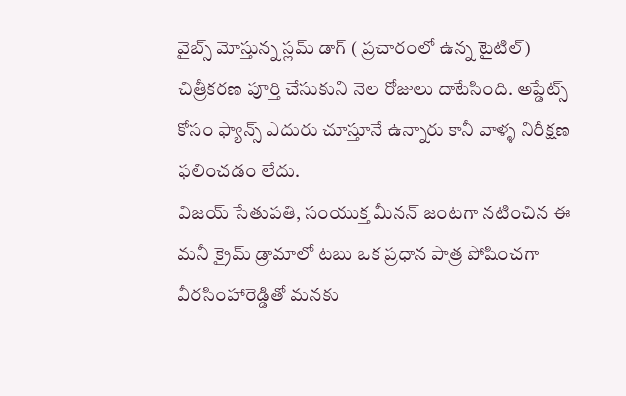వైబ్స్ మోస్తున్న స్లమ్ డాగ్ ( ప్రచారంలో ఉన్న టైటిల్) చిత్రీకరణ పూర్తి చేసుకుని నెల రోజులు దాటేసింది. అప్డేట్స్ కోసం ఫ్యాన్స్ ఎదురు చూస్తూనే ఉన్నారు కానీ వాళ్ళ నిరీక్షణ ఫలించడం లేదు.
విజయ్ సేతుపతి, సంయుక్త మీనన్ జంటగా నటించిన ఈ మనీ క్రైమ్ డ్రామాలో టబు ఒక ప్రధాన పాత్ర పోషించగా వీరసింహారెడ్డితో మనకు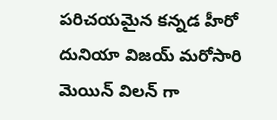పరిచయమైన కన్నడ హీరో దునియా విజయ్ మరోసారి మెయిన్ విలన్ గా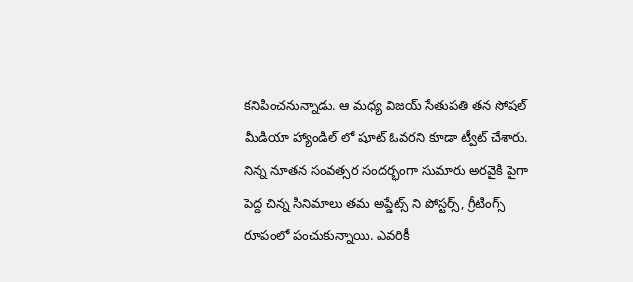కనిపించనున్నాడు. ఆ మధ్య విజయ్ సేతుపతి తన సోషల్ మీడియా హ్యాండిల్ లో షూట్ ఓవరని కూడా ట్వీట్ చేశారు.
నిన్న నూతన సంవత్సర సందర్భంగా సుమారు అరవైకి పైగా పెద్ద చిన్న సినిమాలు తమ అప్డేట్స్ ని పోస్టర్స్, గ్రీటింగ్స్ రూపంలో పంచుకున్నాయి. ఎవరికీ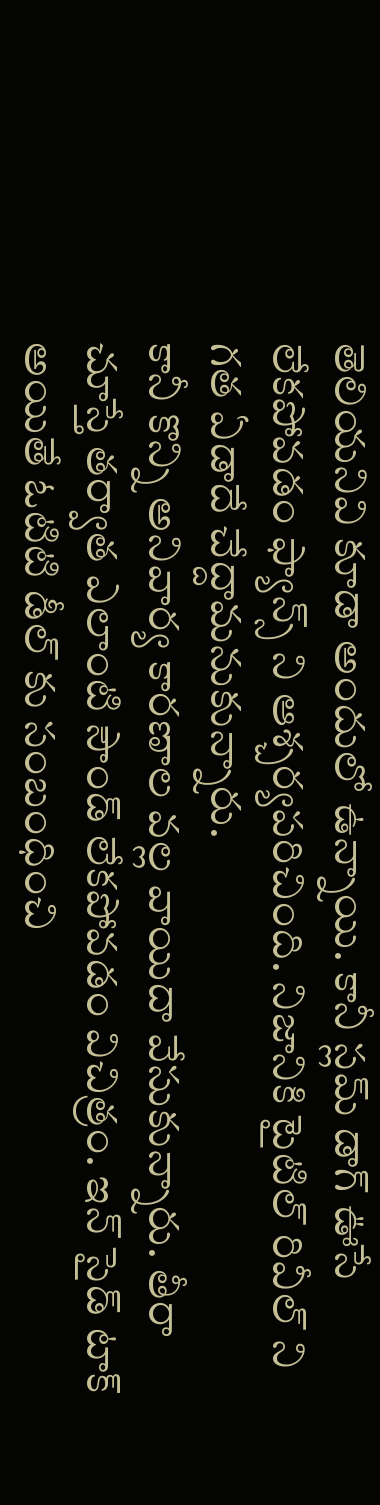తెలియనివి కూడా అందులో ఉన్నాయి. కానీ స్లమ్ డాగ్ ఊసే లేకపోవడం ఫ్యాన్స్ ని ఆశ్చర్యపరిచింది. నిజానికి టైటిల్ రివీల్ ని గత ఏడాదే చేద్దామనుకున్నారు.
కానీ కొన్ని అనివార్య కారణాల వల్ల వాయిదా వేసుకున్నారు. తీరా చూస్తే తర్వాత ఎలాంటి సౌండ్ లేకపోవడం విచిత్రం. ఇన్ సైడ్ టాక్ అయితే ఓటిటి డీల్ కు సంబంధించి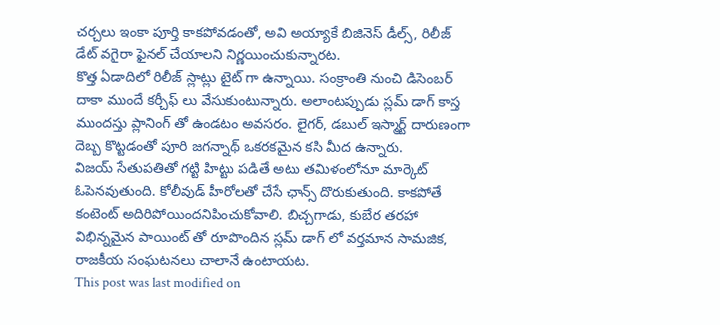చర్చలు ఇంకా పూర్తి కాకపోవడంతో, అవి అయ్యాకే బిజినెస్ డీల్స్, రిలీజ్ డేట్ వగైరా ఫైనల్ చేయాలని నిర్ణయించుకున్నారట.
కొత్త ఏడాదిలో రిలీజ్ స్లాట్లు టైట్ గా ఉన్నాయి. సంక్రాంతి నుంచి డిసెంబర్ దాకా ముందే కర్చీఫ్ లు వేసుకుంటున్నారు. అలాంటప్పుడు స్లమ్ డాగ్ కాస్త ముందస్తు ప్లానింగ్ తో ఉండటం అవసరం. లైగర్, డబుల్ ఇస్మార్ట్ దారుణంగా దెబ్బ కొట్టడంతో పూరి జగన్నాథ్ ఒకరకమైన కసి మీద ఉన్నారు.
విజయ్ సేతుపతితో గట్టి హిట్టు పడితే అటు తమిళంలోనూ మార్కెట్ ఓపెనవుతుంది. కోలీవుడ్ హీరోలతో చేసే ఛాన్స్ దొరుకుతుంది. కాకపోతే కంటెంట్ అదిరిపోయిందనిపించుకోవాలి. బిచ్చగాడు, కుబేర తరహా విభిన్నమైన పాయింట్ తో రూపొందిన స్లమ్ డాగ్ లో వర్తమాన సామజిక, రాజకీయ సంఘటనలు చాలానే ఉంటాయట.
This post was last modified on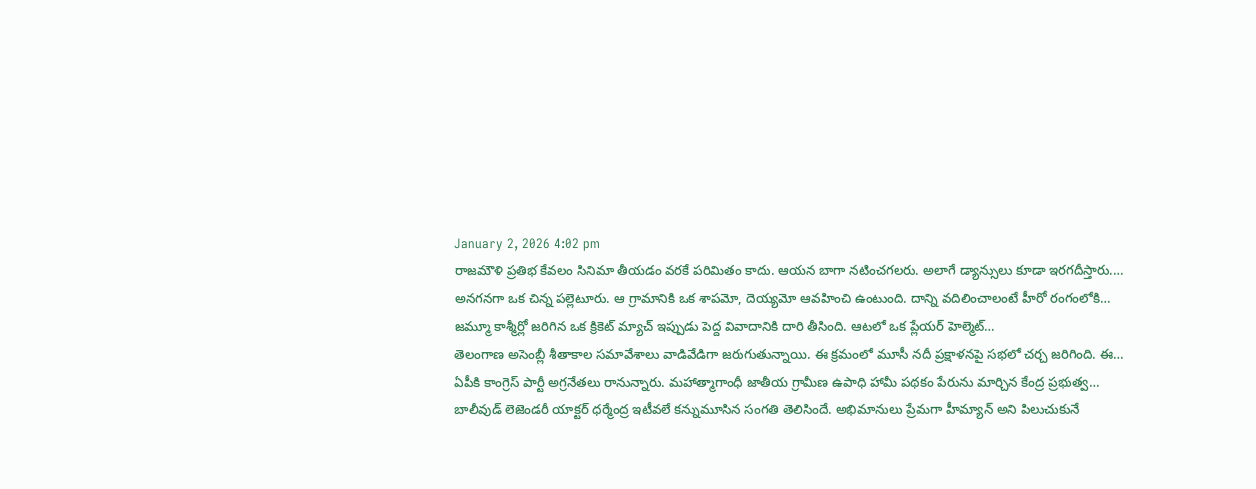January 2, 2026 4:02 pm
రాజమౌళి ప్రతిభ కేవలం సినిమా తీయడం వరకే పరిమితం కాదు. ఆయన బాగా నటించగలరు. అలాగే డ్యాన్సులు కూడా ఇరగదీస్తారు.…
అనగనగా ఒక చిన్న పల్లెటూరు. ఆ గ్రామానికి ఒక శాపమో, దెయ్యమో ఆవహించి ఉంటుంది. దాన్ని వదిలించాలంటే హీరో రంగంలోకి…
జమ్మూ కాశ్మీర్లో జరిగిన ఒక క్రికెట్ మ్యాచ్ ఇప్పుడు పెద్ద వివాదానికి దారి తీసింది. ఆటలో ఒక ప్లేయర్ హెల్మెట్…
తెలంగాణ అసెంబ్లీ శీతాకాల సమావేశాలు వాడివేడిగా జరుగుతున్నాయి. ఈ క్రమంలో మూసీ నదీ ప్రక్షాళనపై సభలో చర్చ జరిగింది. ఈ…
ఏపీకి కాంగ్రెస్ పార్టీ అగ్రనేతలు రానున్నారు. మహాత్మాగాంధీ జాతీయ గ్రామీణ ఉపాధి హామీ పథకం పేరును మార్చిన కేంద్ర ప్రభుత్వ…
బాలీవుడ్ లెజెండరీ యాక్టర్ ధర్మేంద్ర ఇటీవలే కన్నుమూసిన సంగతి తెలిసిందే. అభిమానులు ప్రేమగా హీమ్యాన్ అని పిలుచుకునే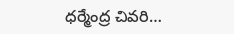ధర్మేంద్ర చివరి…